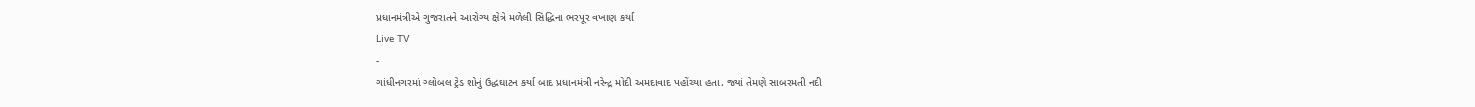પ્રધાનમંત્રીએ ગુજરાતને આરોગ્ય ક્ષેત્રે મળેલી સિદ્ધિના ભરપૂર વખાણ કર્યા
Live TV
-
ગાંધીનગરમાં ગ્લોબલ ટ્રેડ શોનું ઉદ્ધઘાટન કર્યા બાદ પ્રધાનમંત્રી નરેન્દ્ર મોદી અમદાવાદ પહોંચ્યા હતા. જ્યાં તેમણે સાબરમતી નદી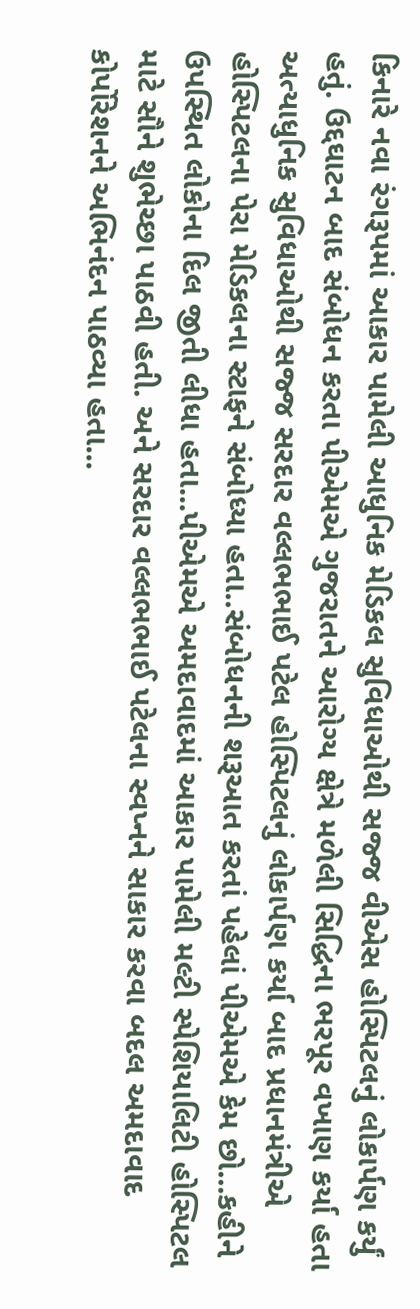કિનારે નવા રંગરૂપમાં આકાર પામેલી આધુનિક મેડિકલ સુવિધાઓથી સજ્જ વીએસ હોસ્પિટલનું લોકાર્પણ કર્યું હતું. ઉદ્દઘાટન બાદ સંબોધન કરતા પીએમએ ગુજરાતને આરોગ્ય ક્ષેત્રે મળેલી સિદ્ધિના ભરપૂર વખાણ કર્યા હતા
અત્યાધુનિક સુવિધાઓથી સજ્જ સરદાર વલ્લભભાઈ પટેલ હોસ્પિટલનું લોકાર્પણ કર્યા બાદ પ્રધાનમંત્રીએ હોસ્પિટલના પેરા મેડિકલના સ્ટાફને સંબોધ્યા હતા..સંબોધનની શરૂઆત કરતાં પહેલાં પીએમએ કેમ છો...કહીને ઉપસ્થિત લોકોના દિલ જીતી લીધા હતા...પીએમએ અમદાવાદમાં આકાર પામેલી મલ્ટી સ્પેશિયાલિટી હોસ્પિટલ માટે સૌને શુભેચ્છા પાઠવી હતી. અને સરદાર વલ્લભભાઈ પટેલના સ્વપ્નને સાકાર કરવા બદલ અમદાવાદ કોર્પોરેશનને અભિનંદન પાઠવ્યા હતા...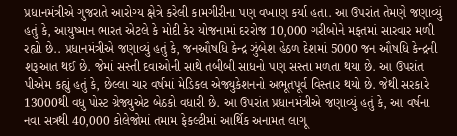પ્રધાનમંત્રીએ ગુજરાતે આરોગ્ય ક્ષેત્રે કરેલી કામગીરીના પણ વખાણ કર્યા હતા. આ ઉપરાંત તેમણે જણાવ્યું હતું કે, આયુષ્માન ભારત એટલે કે મોદી કેર યોજનામાં દરરોજ 10,000 ગરીબોને મફતમાં સારવાર મળી રહ્યો છે.. પ્રધાનમંત્રીએ જણાવ્યું હતું કે, જનઔષધિ કેન્દ્ર ઝુંબેશ હેઠળ દેશમાં 5000 જન ઔષધિ કેન્દ્રની શરૂઆત થઈ છે. જેમાં સસ્તી દવાઓની સાથે તબીબી સાધનો પણ સસ્તા મળતા થયા છે. આ ઉપરાંત પીએમ કહ્યું હતું કે, છેલ્લા ચાર વર્ષમાં મેડિકલ એજ્યુકેશનનો અભૂતપૂર્વ વિસ્તાર થયો છે. જેથી સરકારે 13000થી વધુ પોસ્ટ ગ્રેજ્યુએટ બેઠકો વધારી છે. આ ઉપરાંત પ્રધાનમંત્રીએ જણાવ્યું હતું કે, આ વર્ષના નવા સત્રથી 40,000 કોલેજોમાં તમામ ફેકલ્ટીમાં આર્થિક અનામત લાગૂ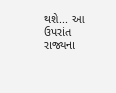થશે... આ ઉપરાંત રાજ્યના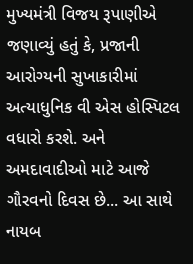મુખ્યમંત્રી વિજય રૂપાણીએ જણાવ્યું હતું કે, પ્રજાની આરોગ્યની સુખાકારીમાં અત્યાધુનિક વી એસ હોસ્પિટલ વધારો કરશે. અને અમદાવાદીઓ માટે આજે ગૌરવનો દિવસ છે... આ સાથે નાયબ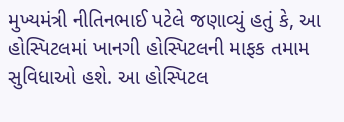મુખ્યમંત્રી નીતિનભાઈ પટેલે જણાવ્યું હતું કે, આ હોસ્પિટલમાં ખાનગી હોસ્પિટલની માફક તમામ સુવિધાઓ હશે. આ હોસ્પિટલ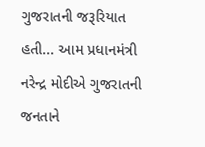ગુજરાતની જરૂરિયાત હતી... આમ પ્રધાનમંત્રી નરેન્દ્ર મોદીએ ગુજરાતની જનતાને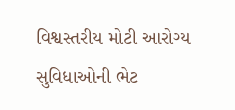વિશ્વસ્તરીય મોટી આરોગ્ય સુવિધાઓની ભેટ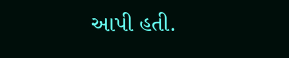આપી હતી.